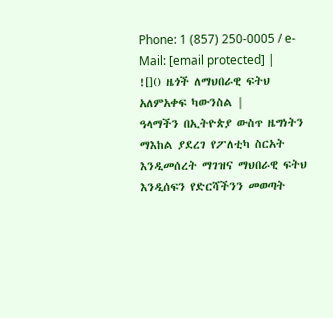Phone: 1 (857) 250-0005 / e-Mail: [email protected] |
![]() ዜጎች ለማህበራዊ ፍትህ አለምአቀፍ ካውንስል |
ዓላማችን በኢትዮጵያ ውስጥ ዜግነትን ማእከል ያደረገ የፖለቲካ ስርአት እንዲመሰረት ማገዝና ማህበራዊ ፍትህ እንዲሰፍን የድርሻችንን መወጣት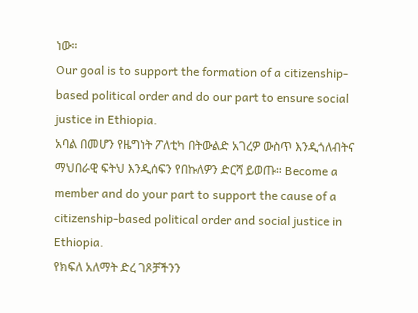ነው።
Our goal is to support the formation of a citizenship-based political order and do our part to ensure social justice in Ethiopia.
አባል በመሆን የዜግነት ፖለቲካ በትውልድ አገረዎ ውስጥ እንዲጎለብትና ማህበራዊ ፍትህ እንዲሰፍን የበኩለዎን ድርሻ ይወጡ። Become a member and do your part to support the cause of a citizenship-based political order and social justice in Ethiopia.
የክፍለ አለማት ድረ ገጾቻችንን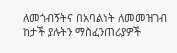ለመጎብኝትና በአባልነት ለመመዝገብ ከታች ያሉትን ማስፈንጠሪያዎች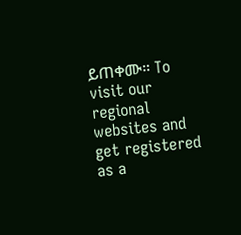ይጠቀሙ። To visit our regional websites and get registered as a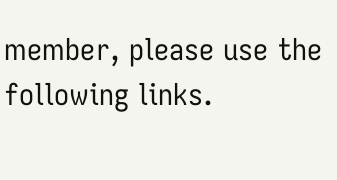member, please use the following links.